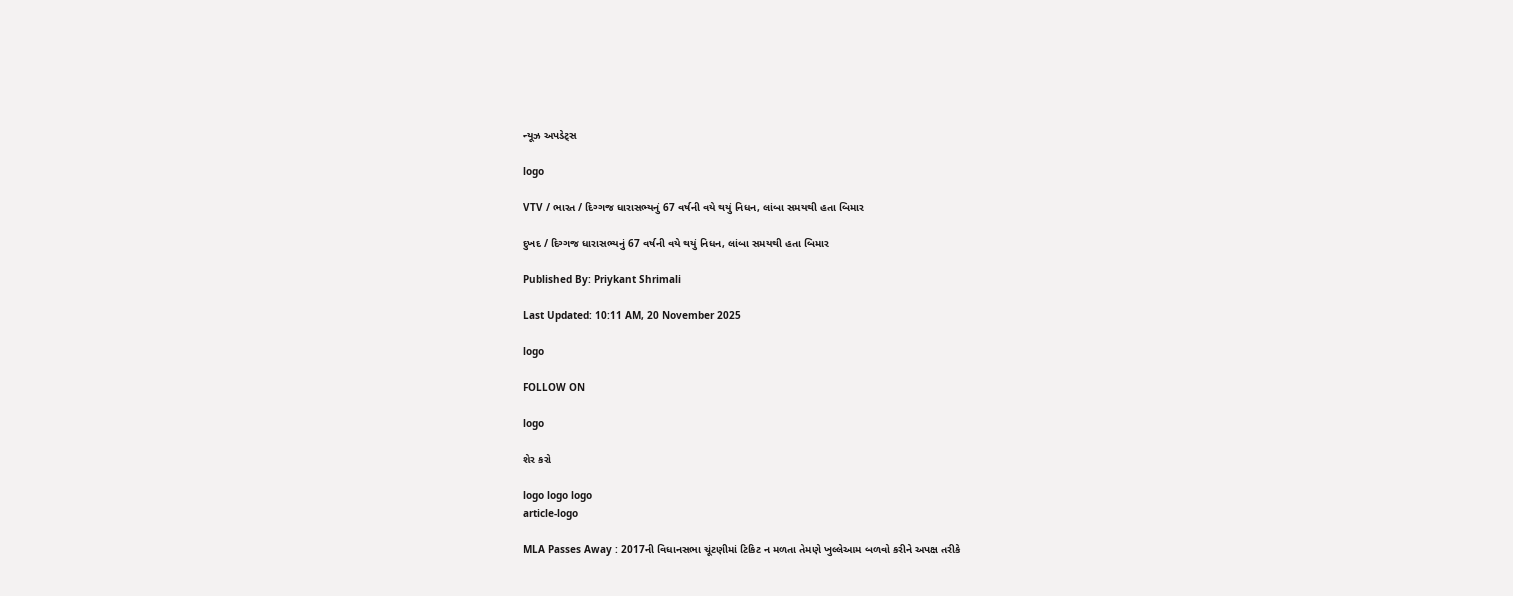ન્યૂઝ અપડેટ્સ

logo

VTV / ભારત / દિગ્ગજ ધારાસભ્યનું 67 વર્ષની વયે થયું નિધન, લાંબા સમયથી હતા બિમાર

દુખદ / દિગ્ગજ ધારાસભ્યનું 67 વર્ષની વયે થયું નિધન, લાંબા સમયથી હતા બિમાર

Published By: Priykant Shrimali

Last Updated: 10:11 AM, 20 November 2025

logo

FOLLOW ON

logo

શેર કરો

logo logo logo
article-logo

MLA Passes Away : 2017ની વિધાનસભા ચૂંટણીમાં ટિકિટ ન મળતા તેમણે ખુલ્લેઆમ બળવો કરીને અપક્ષ તરીકે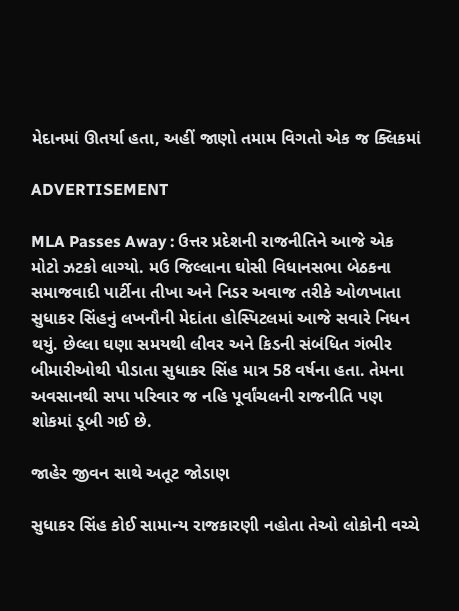મેદાનમાં ઊતર્યા હતા, અહીં જાણો તમામ વિગતો એક જ ક્લિકમાં

ADVERTISEMENT

MLA Passes Away : ઉત્તર પ્રદેશની રાજનીતિને આજે એક મોટો ઝટકો લાગ્યો. મઉ જિલ્લાના ઘોસી વિધાનસભા બેઠકના સમાજવાદી પાર્ટીના તીખા અને નિડર અવાજ તરીકે ઓળખાતા સુધાકર સિંહનું લખનૌની મેદાંતા હોસ્પિટલમાં આજે સવારે નિધન થયું. છેલ્લા ઘણા સમયથી લીવર અને કિડની સંબંધિત ગંભીર બીમારીઓથી પીડાતા સુધાકર સિંહ માત્ર 58 વર્ષના હતા. તેમના અવસાનથી સપા પરિવાર જ નહિ પૂર્વાંચલની રાજનીતિ પણ શોકમાં ડૂબી ગઈ છે.

જાહેર જીવન સાથે અતૂટ જોડાણ

સુધાકર સિંહ કોઈ સામાન્ય રાજકારણી નહોતા તેઓ લોકોની વચ્ચે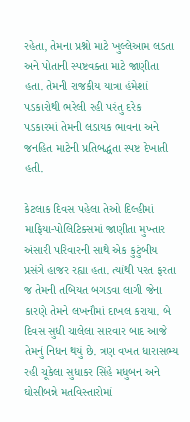રહેતા, તેમના પ્રશ્નો માટે ખુલ્લેઆમ લડતા અને પોતાની સ્પષ્ટવક્તા માટે જાણીતા હતા. તેમની રાજકીય યાત્રા હંમેશાં પડકારોથી ભરેલી રહી પરંતુ દરેક પડકારમાં તેમની લડાયક ભાવના અને જનહિત માટેની પ્રતિબદ્ધતા સ્પષ્ટ દેખાતી હતી.

કેટલાક દિવસ પહેલા તેઓ દિલ્હીમાં માફિયા-પોલિટિક્સમાં જાણીતા મુખ્તાર અંસારી પરિવારની સાથે એક કુટુંબીય પ્રસંગે હાજર રહ્યા હતા. ત્યાંથી પરત ફરતા જ તેમની તબિયત બગડવા લાગી જેના કારણે તેમને લખનૌમાં દાખલ કરાયા. બે દિવસ સુધી ચાલેલા સારવાર બાદ આજે તેમનું નિધન થયું છે. ત્રણ વખત ધારાસભ્ય રહી ચૂકેલા સુધાકર સિંહે મધુબન અને ઘોસીબન્ને મતવિસ્તારોમાં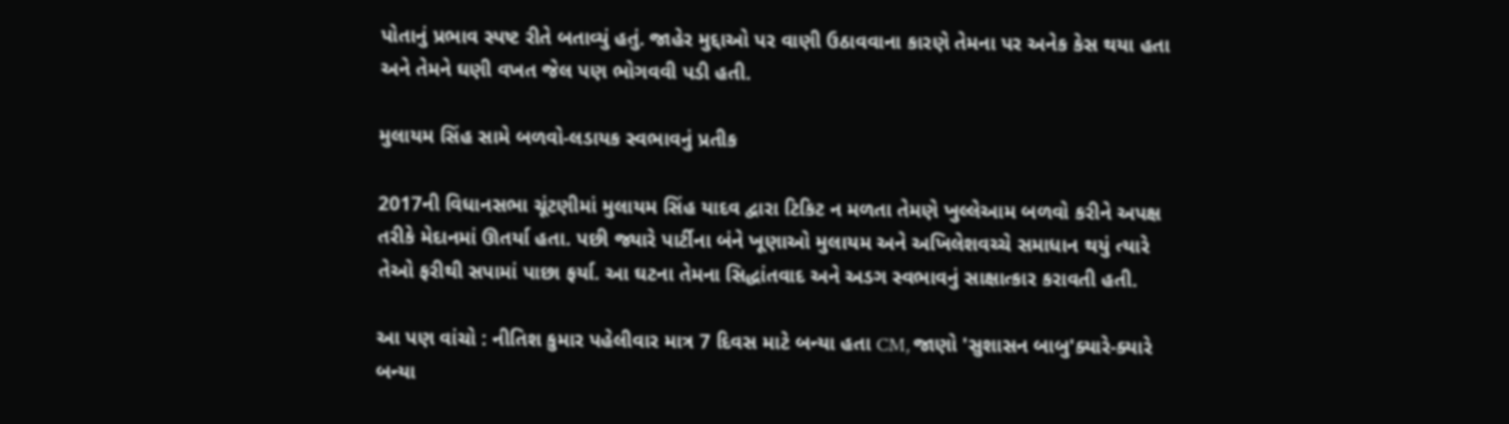પોતાનું પ્રભાવ સ્પષ્ટ રીતે બતાવ્યું હતું. જાહેર મુદ્દાઓ પર વાણી ઉઠાવવાના કારણે તેમના પર અનેક કેસ થયા હતા અને તેમને ઘણી વખત જેલ પણ ભોગવવી પડી હતી.

મુલાયમ સિંહ સામે બળવો-લડાયક સ્વભાવનું પ્રતીક

2017ની વિધાનસભા ચૂંટણીમાં મુલાયમ સિંહ યાદવ દ્વારા ટિકિટ ન મળતા તેમણે ખુલ્લેઆમ બળવો કરીને અપક્ષ તરીકે મેદાનમાં ઊતર્યા હતા. પછી જ્યારે પાર્ટીના બંને ખૂણાઓ મુલાયમ અને અખિલેશવચ્ચે સમાધાન થયું ત્યારે તેઓ ફરીથી સપામાં પાછા ફર્યા. આ ઘટના તેમના સિદ્ધાંતવાદ અને અડગ સ્વભાવનું સાક્ષાત્કાર કરાવતી હતી.

આ પણ વાંચો : નીતિશ કુમાર પહેલીવાર માત્ર 7 દિવસ માટે બન્યા હતા CM, જાણો 'સુશાસન બાબુ'ક્યારે-ક્યારે બન્યા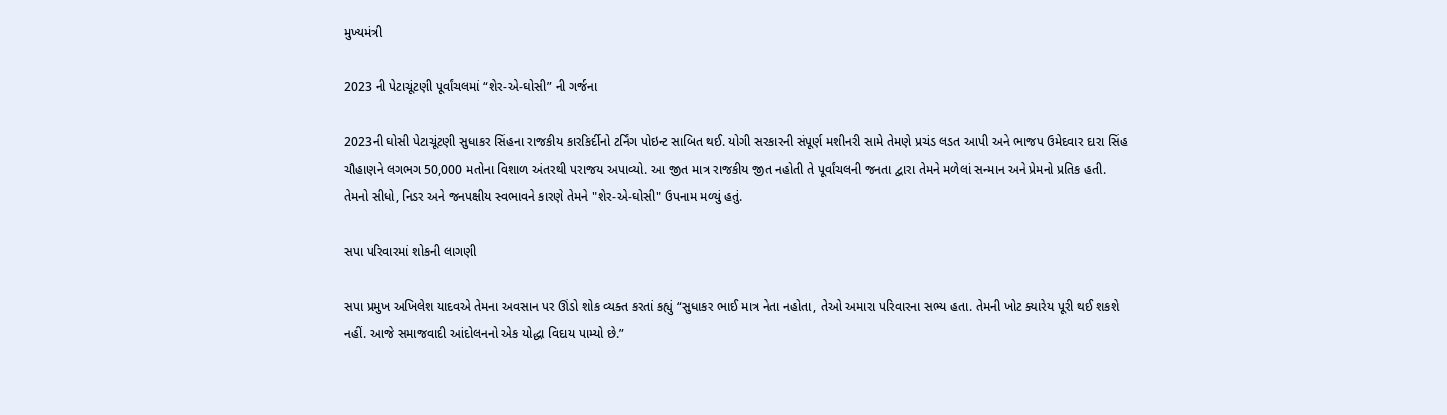મુખ્યમંત્રી

2023 ની પેટાચૂંટણી પૂર્વાંચલમાં “શેર-એ-ઘોસી” ની ગર્જના

2023ની ઘોસી પેટાચૂંટણી સુધાકર સિંહના રાજકીય કારકિર્દીનો ટર્નિંગ પોઇન્ટ સાબિત થઈ. યોગી સરકારની સંપૂર્ણ મશીનરી સામે તેમણે પ્રચંડ લડત આપી અને ભાજપ ઉમેદવાર દારા સિંહ ચૌહાણને લગભગ 50,000 મતોના વિશાળ અંતરથી પરાજય અપાવ્યો. આ જીત માત્ર રાજકીય જીત નહોતી તે પૂર્વાંચલની જનતા દ્વારા તેમને મળેલાં સન્માન અને પ્રેમનો પ્રતિક હતી. તેમનો સીધો, નિડર અને જનપક્ષીય સ્વભાવને કારણે તેમને "શેર-એ-ઘોસી" ઉપનામ મળ્યું હતું.

સપા પરિવારમાં શોકની લાગણી

સપા પ્રમુખ અખિલેશ યાદવએ તેમના અવસાન પર ઊંડો શોક વ્યક્ત કરતાં કહ્યું “સુધાકર ભાઈ માત્ર નેતા નહોતા, તેઓ અમારા પરિવારના સભ્ય હતા. તેમની ખોટ ક્યારેય પૂરી થઈ શકશે નહીં. આજે સમાજવાદી આંદોલનનો એક યોદ્ધા વિદાય પામ્યો છે.”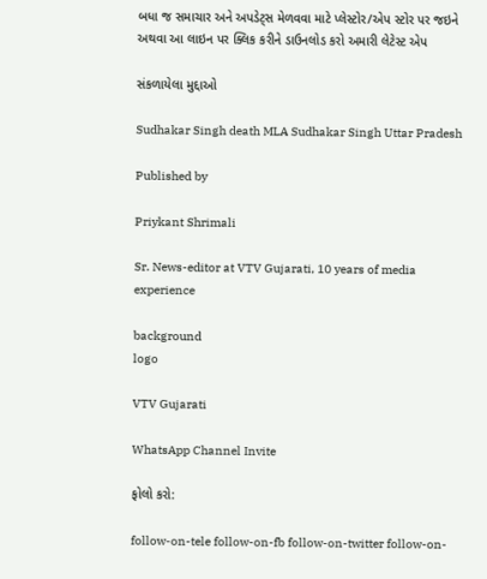બધા જ સમાચાર અને અપડેટ્સ મેળવવા માટે પ્લેસ્ટોર/એપ સ્ટોર પર જઇને અથવા આ લાઇન પર ક્લિક કરીને ડાઉનલોડ કરો અમારી લેટેસ્ટ એપ

સંકળાયેલા મુદ્દાઓ

Sudhakar Singh death MLA Sudhakar Singh Uttar Pradesh

Published by

Priykant Shrimali

Sr. News-editor at VTV Gujarati, 10 years of media experience

background
logo

VTV Gujarati

WhatsApp Channel Invite

ફોલો કરો:

follow-on-tele follow-on-fb follow-on-twitter follow-on-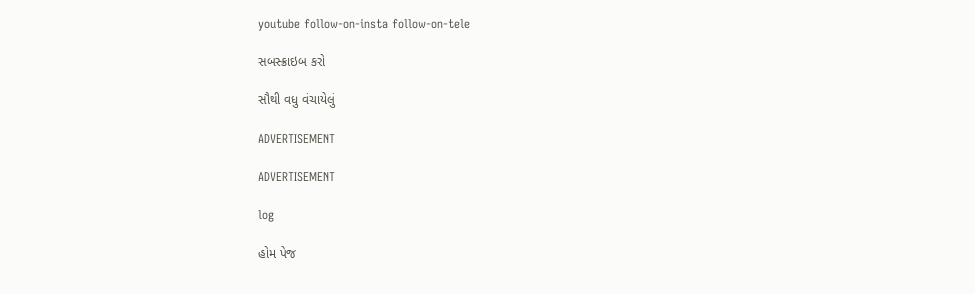youtube follow-on-insta follow-on-tele

સબસ્ક્રાઇબ કરો

સૌથી વધુ વંચાયેલું

ADVERTISEMENT

ADVERTISEMENT

log

હોમ પેજ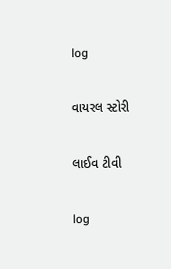log

વાયરલ સ્ટોરી

લાઈવ ટીવી

log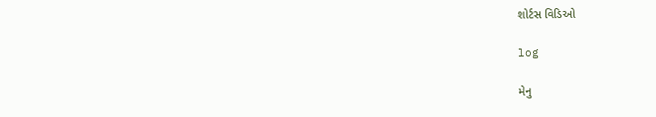શોર્ટસ વિડિઓ

log

મેનુ